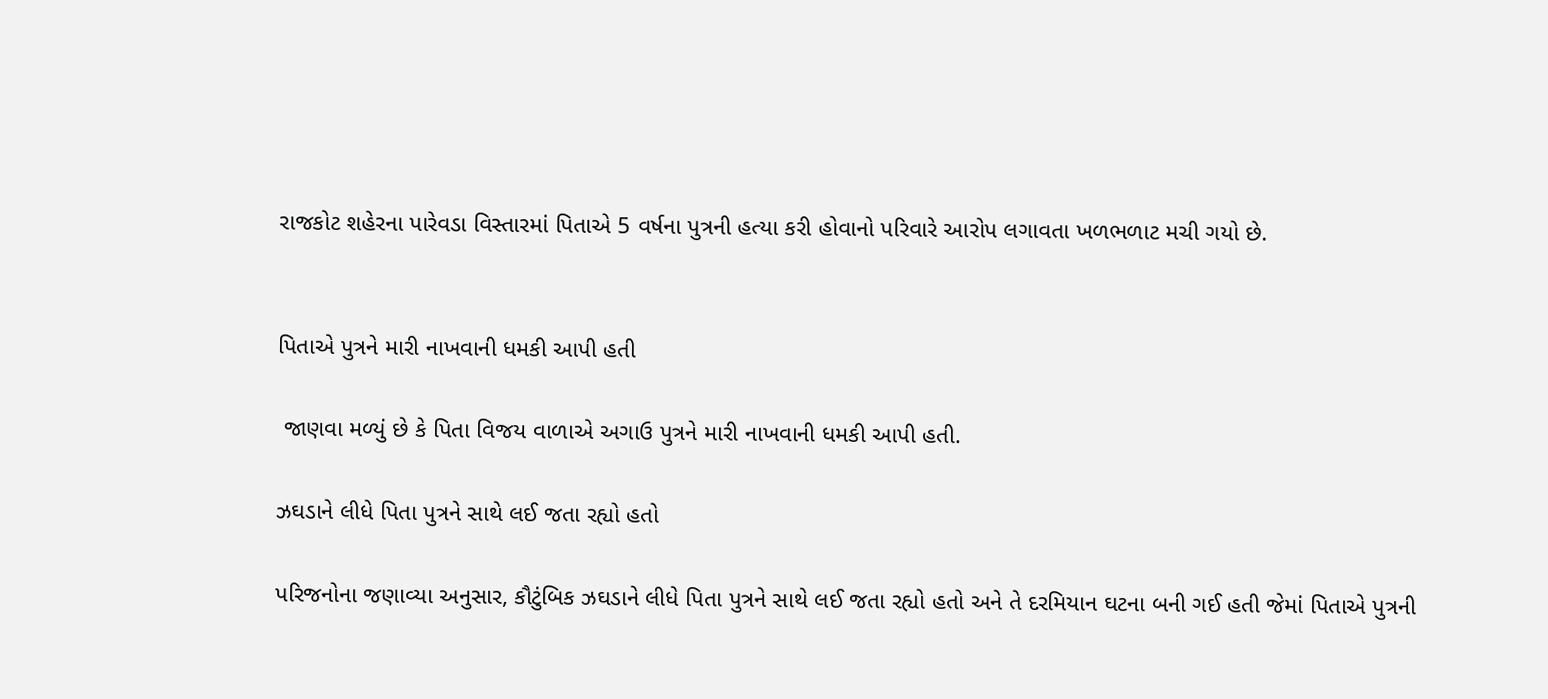રાજકોટ શહેરના પારેવડા વિસ્તારમાં પિતાએ 5 વર્ષના પુત્રની હત્યા કરી હોવાનો પરિવારે આરોપ લગાવતા ખળભળાટ મચી ગયો છે.


પિતાએ પુત્રને મારી નાખવાની ધમકી આપી હતી

 જાણવા મળ્યું છે કે પિતા વિજય વાળાએ અગાઉ પુત્રને મારી નાખવાની ધમકી આપી હતી.

ઝઘડાને લીધે પિતા પુત્રને સાથે લઈ જતા રહ્યો હતો

પરિજનોના જણાવ્યા અનુસાર, કૌટુંબિક ઝઘડાને લીધે પિતા પુત્રને સાથે લઈ જતા રહ્યો હતો અને તે દરમિયાન ઘટના બની ગઈ હતી જેમાં પિતાએ પુત્રની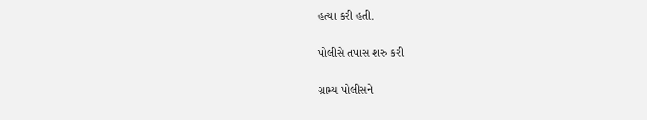હત્યા કરી હતી.

પોલીસે તપાસ શરુ કરી

ગ્રામ્ય પોલીસને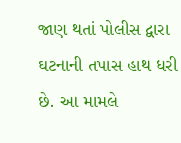જાણ થતાં પોલીસ દ્વારા ઘટનાની તપાસ હાથ ધરી છે. આ મામલે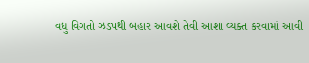વધુ વિગતો ઝડપથી બહાર આવશે તેવી આશા વ્યક્ત કરવામાં આવી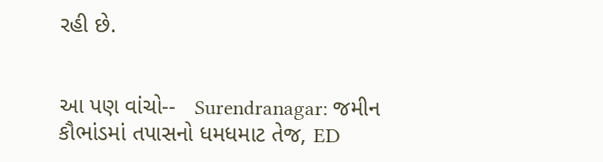રહી છે.


આ પણ વાંચો--   Surendranagar: જમીન કૌભાંડમાં તપાસનો ધમધમાટ તેજ, ED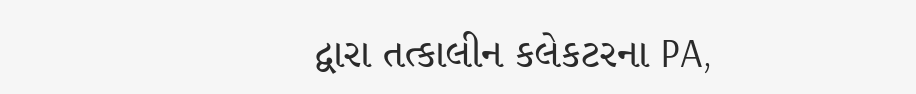દ્વારા તત્કાલીન કલેકટરના PA,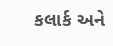કલાર્ક અને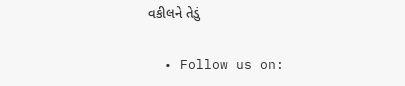વકીલને તેડું

  • Follow us on: